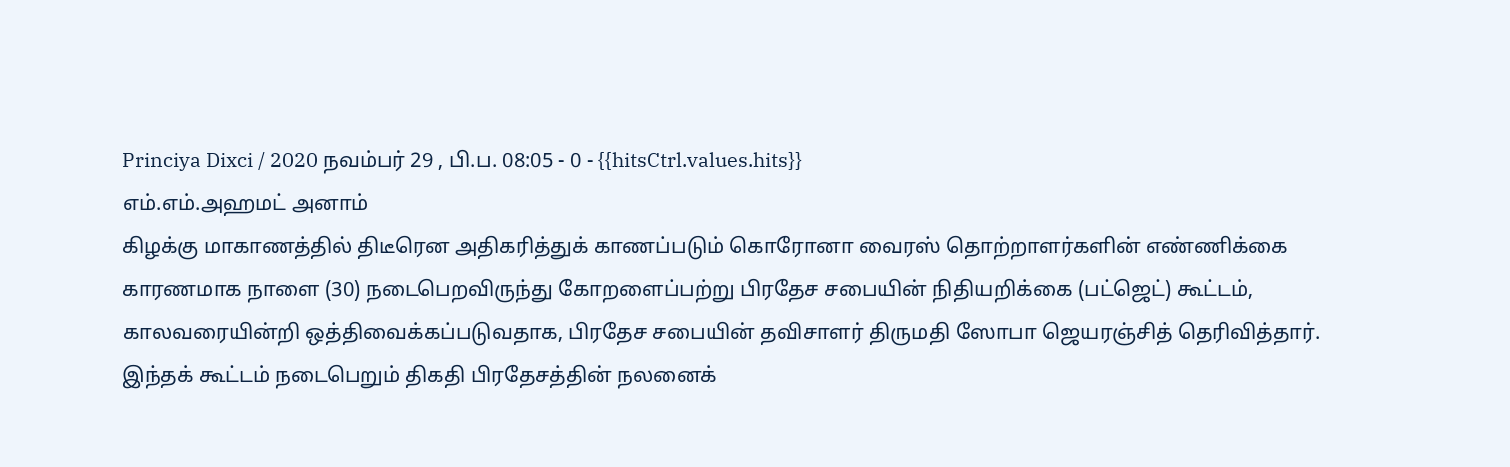Princiya Dixci / 2020 நவம்பர் 29 , பி.ப. 08:05 - 0 - {{hitsCtrl.values.hits}}
எம்.எம்.அஹமட் அனாம்
கிழக்கு மாகாணத்தில் திடீரென அதிகரித்துக் காணப்படும் கொரோனா வைரஸ் தொற்றாளர்களின் எண்ணிக்கை காரணமாக நாளை (30) நடைபெறவிருந்து கோறளைப்பற்று பிரதேச சபையின் நிதியறிக்கை (பட்ஜெட்) கூட்டம், காலவரையின்றி ஒத்திவைக்கப்படுவதாக, பிரதேச சபையின் தவிசாளர் திருமதி ஸோபா ஜெயரஞ்சித் தெரிவித்தார்.
இந்தக் கூட்டம் நடைபெறும் திகதி பிரதேசத்தின் நலனைக்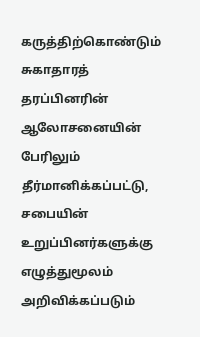கருத்திற்கொண்டும் சுகாதாரத் தரப்பினரின் ஆலோசனையின் பேரிலும் தீர்மானிக்கப்பட்டு, சபையின் உறுப்பினர்களுக்கு எழுத்துமூலம் அறிவிக்கப்படும்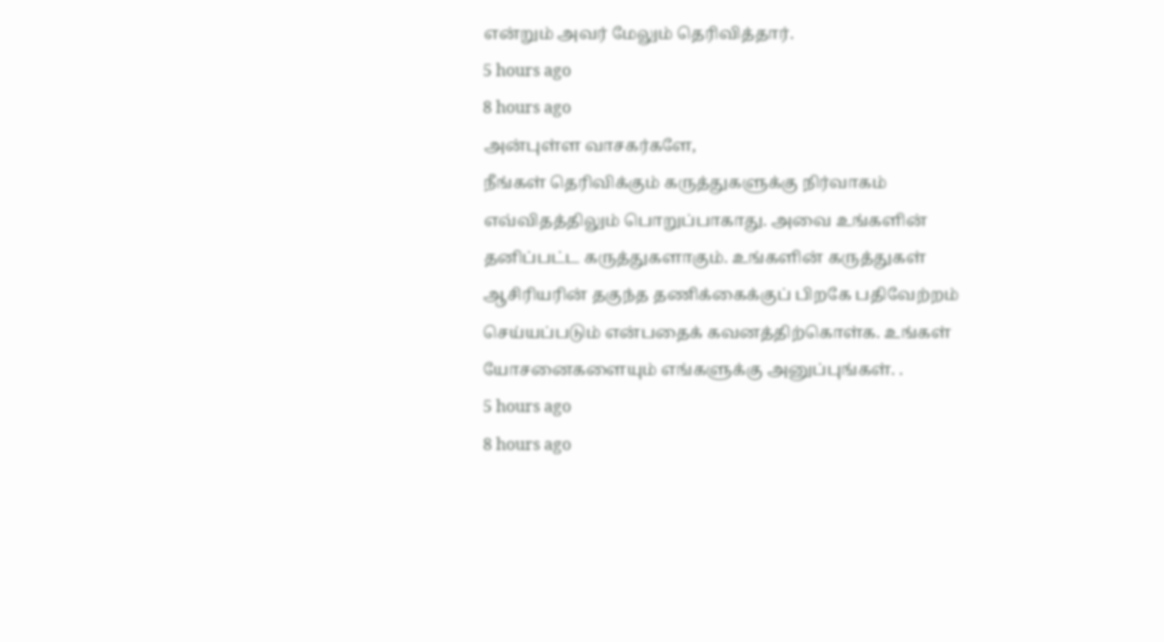என்றும் அவர் மேலும் தெரிவித்தார்.
5 hours ago
8 hours ago
அன்புள்ள வாசகர்களே,
நீங்கள் தெரிவிக்கும் கருத்துகளுக்கு நிர்வாகம் எவ்விதத்திலும் பொறுப்பாகாது. அவை உங்களின் தனிப்பட்ட கருத்துகளாகும். உங்களின் கருத்துகள் ஆசிரியரின் தகுந்த தணிக்கைக்குப் பிறகே பதிவேற்றம் செய்யப்படும் என்பதைக் கவனத்திற்கொள்க. உங்கள் யோசனைகளையும் எங்களுக்கு அனுப்புங்கள். .
5 hours ago
8 hours ago